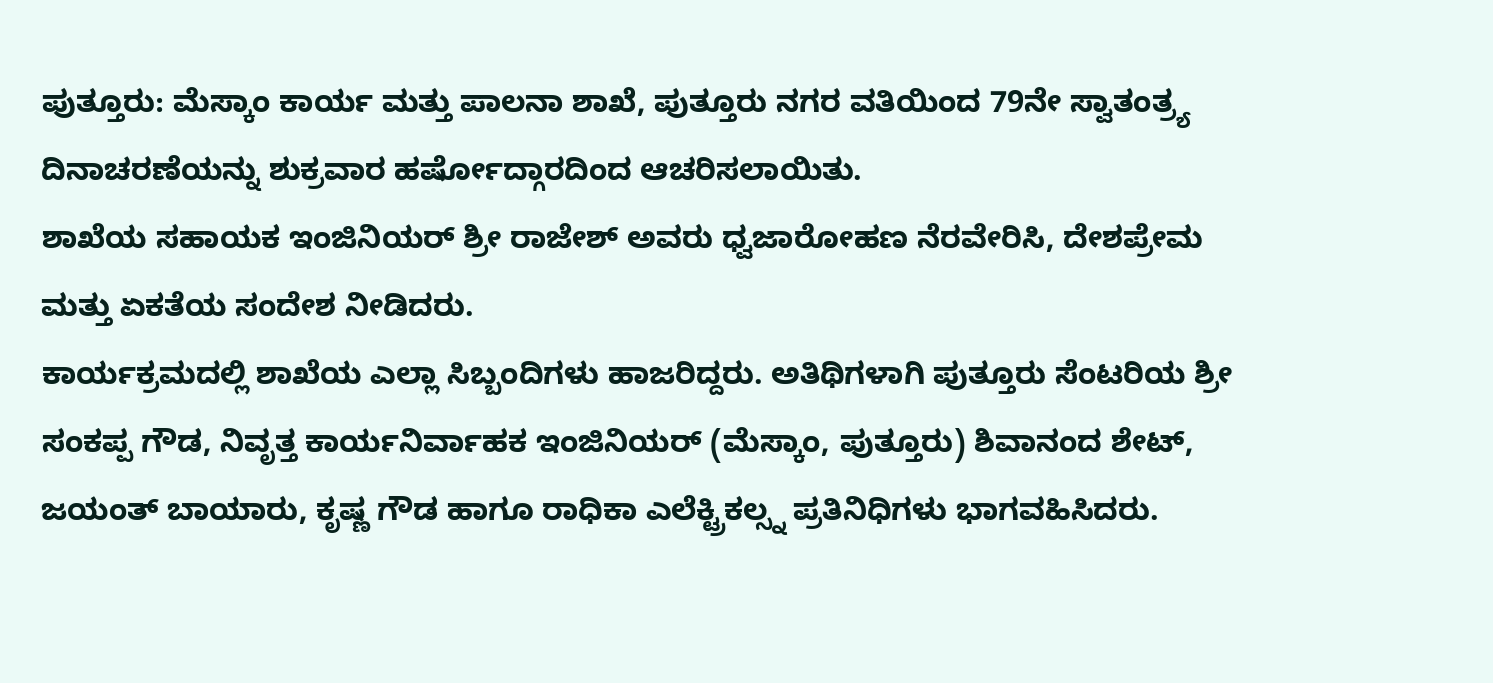ಪುತ್ತೂರು: ಮೆಸ್ಕಾಂ ಕಾರ್ಯ ಮತ್ತು ಪಾಲನಾ ಶಾಖೆ, ಪುತ್ತೂರು ನಗರ ವತಿಯಿಂದ 79ನೇ ಸ್ವಾತಂತ್ರ್ಯ ದಿನಾಚರಣೆಯನ್ನು ಶುಕ್ರವಾರ ಹರ್ಷೋದ್ಗಾರದಿಂದ ಆಚರಿಸಲಾಯಿತು.
ಶಾಖೆಯ ಸಹಾಯಕ ಇಂಜಿನಿಯರ್ ಶ್ರೀ ರಾಜೇಶ್ ಅವರು ಧ್ವಜಾರೋಹಣ ನೆರವೇರಿಸಿ, ದೇಶಪ್ರೇಮ ಮತ್ತು ಏಕತೆಯ ಸಂದೇಶ ನೀಡಿದರು.
ಕಾರ್ಯಕ್ರಮದಲ್ಲಿ ಶಾಖೆಯ ಎಲ್ಲಾ ಸಿಬ್ಬಂದಿಗಳು ಹಾಜರಿದ್ದರು. ಅತಿಥಿಗಳಾಗಿ ಪುತ್ತೂರು ಸೆಂಟರಿಯ ಶ್ರೀ ಸಂಕಪ್ಪ ಗೌಡ, ನಿವೃತ್ತ ಕಾರ್ಯನಿರ್ವಾಹಕ ಇಂಜಿನಿಯರ್ (ಮೆಸ್ಕಾಂ, ಪುತ್ತೂರು) ಶಿವಾನಂದ ಶೇಟ್, ಜಯಂತ್ ಬಾಯಾರು, ಕೃಷ್ಣ ಗೌಡ ಹಾಗೂ ರಾಧಿಕಾ ಎಲೆಕ್ಟ್ರಿಕಲ್ಸ್ನ ಪ್ರತಿನಿಧಿಗಳು ಭಾಗವಹಿಸಿದರು.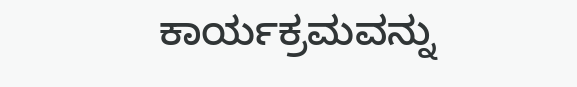ಕಾರ್ಯಕ್ರಮವನ್ನು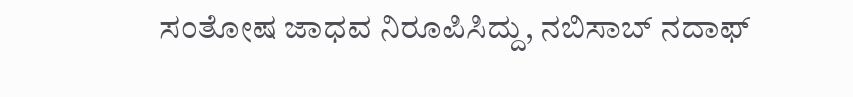ಸಂತೋಷ ಜಾಧವ ನಿರೂಪಿಸಿದ್ದು, ನಬಿಸಾಬ್ ನದಾಫ್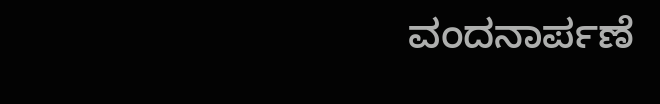ವಂದನಾರ್ಪಣೆ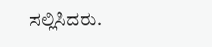ಸಲ್ಲಿಸಿದರು.